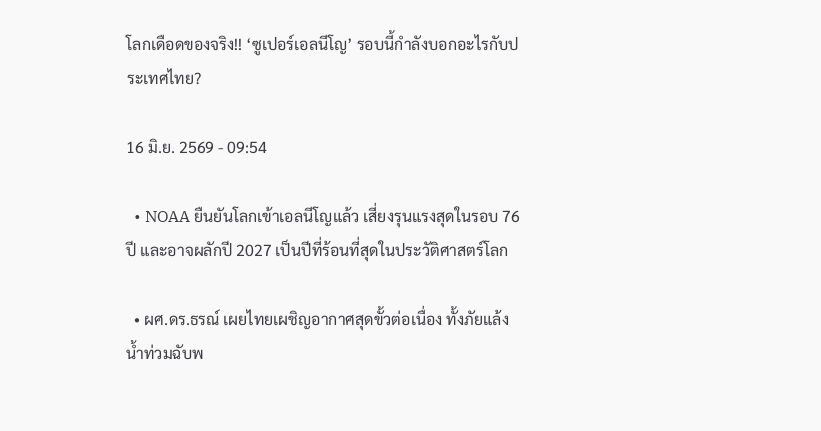โลกเดือดของจริง!! ‘ซูเปอร์เอลนีโญ’ รอบนี้กำลังบอกอะไรกับประเทศไทย?

16 มิ.ย. 2569 - 09:54

  • NOAA ยืนยันโลกเข้าเอลนีโญแล้ว เสี่ยงรุนแรงสุดในรอบ 76 ปี และอาจผลักปี 2027 เป็นปีที่ร้อนที่สุดในประวัติศาสตร์โลก

  • ผศ.ดร.ธรณ์ เผยไทยเผชิญอากาศสุดขั้วต่อเนื่อง ทั้งภัยแล้ง น้ำท่วมฉับพ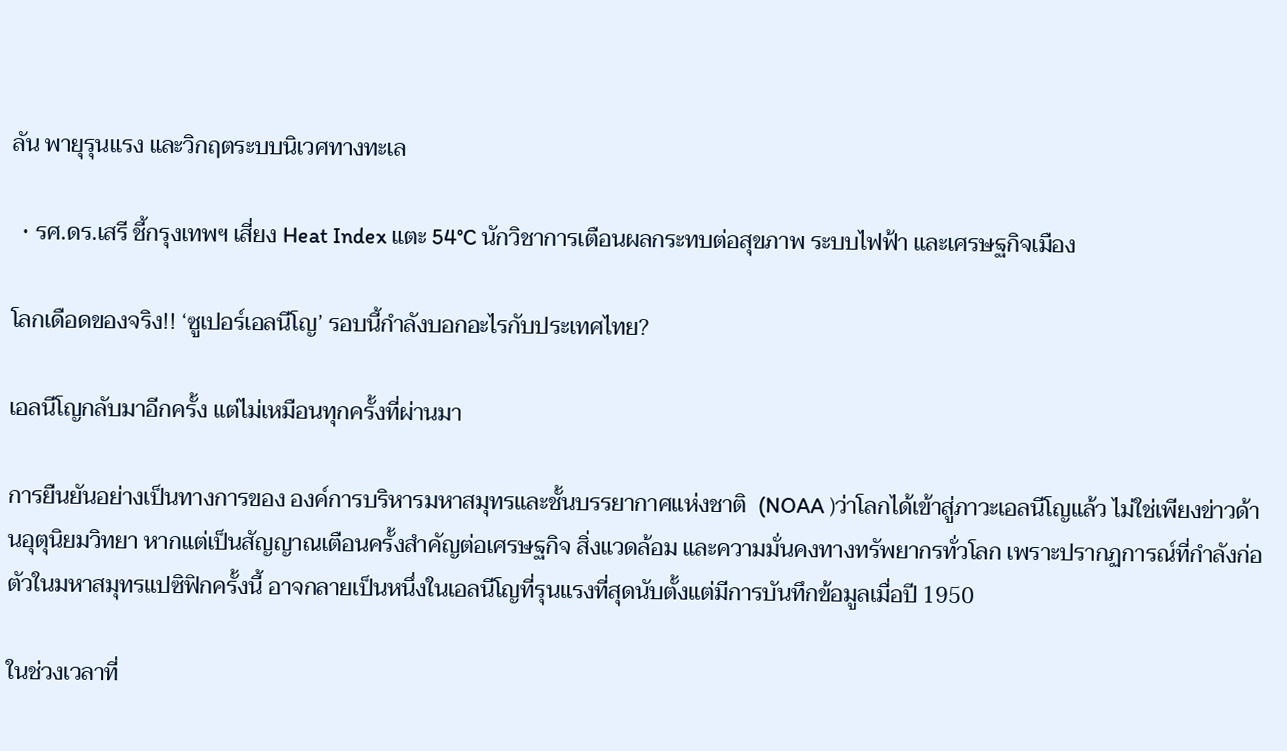ลัน พายุรุนแรง และวิกฤตระบบนิเวศทางทะเล

  • รศ.ดร.เสรี ชี้กรุงเทพฯ เสี่ยง Heat Index แตะ 54°C นักวิชาการเตือนผลกระทบต่อสุขภาพ ระบบไฟฟ้า และเศรษฐกิจเมือง

โลกเดือดของจริง!! ‘ซูเปอร์เอลนีโญ’ รอบนี้กำลังบอกอะไรกับประเทศไทย?

เอลนีโญกลับมาอีกครั้ง แต่ไม่เหมือนทุกครั้งที่ผ่านมา

การยืนยันอย่างเป็นทางการของ องค์การบริหารมหาสมุทรและชั้นบรรยากาศแห่งชาติ  (NOAA )ว่าโลกได้เข้าสู่ภาวะเอลนีโญแล้ว ไม่ใช่เพียงข่าวด้านอุตุนิยมวิทยา หากแต่เป็นสัญญาณเตือนครั้งสำคัญต่อเศรษฐกิจ สิ่งแวดล้อม และความมั่นคงทางทรัพยากรทั่วโลก เพราะปรากฏการณ์ที่กำลังก่อตัวในมหาสมุทรแปซิฟิกครั้งนี้ อาจกลายเป็นหนึ่งในเอลนีโญที่รุนแรงที่สุดนับตั้งแต่มีการบันทึกข้อมูลเมื่อปี 1950

ในช่วงเวลาที่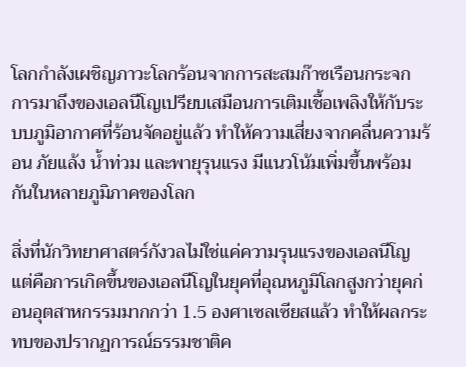โลกกำลังเผชิญภาวะโลกร้อนจากการสะสมก๊าซเรือนกระจก การมาถึงของเอลนีโญเปรียบเสมือนการเติมเชื้อเพลิงให้กับระบบภูมิอากาศที่ร้อนจัดอยู่แล้ว ทำให้ความเสี่ยงจากคลื่นความร้อน ภัยแล้ง น้ำท่วม และพายุรุนแรง มีแนวโน้มเพิ่มขึ้นพร้อมกันในหลายภูมิภาคของโลก

สิ่งที่นักวิทยาศาสตร์กังวลไม่ใช่แค่ความรุนแรงของเอลนีโญ แต่คือการเกิดขึ้นของเอลนีโญในยุคที่อุณหภูมิโลกสูงกว่ายุคก่อนอุตสาหกรรมมากกว่า 1.5 องศาเซลเซียสแล้ว ทำให้ผลกระทบของปรากฏการณ์ธรรมชาติค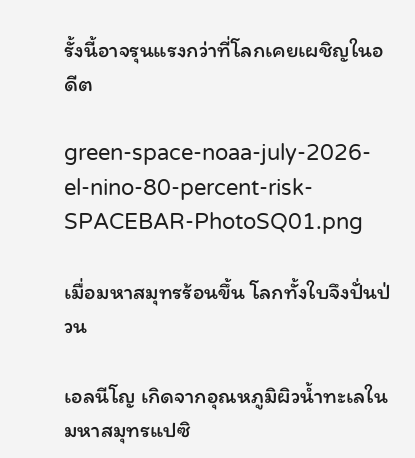รั้งนี้อาจรุนแรงกว่าที่โลกเคยเผชิญในอดีต

green-space-noaa-july-2026-el-nino-80-percent-risk-SPACEBAR-PhotoSQ01.png

เมื่อมหาสมุทรร้อนขึ้น โลกทั้งใบจึงปั่นป่วน

เอลนีโญ เกิดจากอุณหภูมิผิวน้ำทะเลในมหาสมุทรแปซิ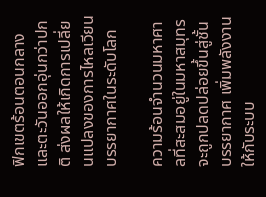ฟิกเขตร้อนตอนกลางและตะวันออกอุ่นกว่าปกติ ส่งผลให้เกิดการเปลี่ยนแปลงของการไหลเวียนบรรยากาศในระดับโลก

ความร้อนจำนวนมหาศาลที่สะสมอยู่ในมหาสมุทรจะถูกปลดปล่อยขึ้นสู่ชั้นบรรยากาศ เพิ่มพลังงานให้กับระบบ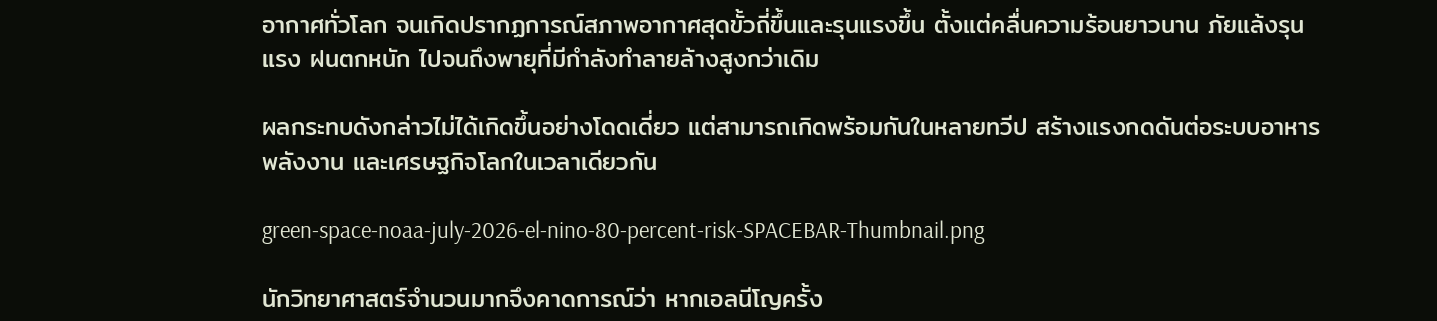อากาศทั่วโลก จนเกิดปรากฏการณ์สภาพอากาศสุดขั้วถี่ขึ้นและรุนแรงขึ้น ตั้งแต่คลื่นความร้อนยาวนาน ภัยแล้งรุนแรง ฝนตกหนัก ไปจนถึงพายุที่มีกำลังทำลายล้างสูงกว่าเดิม

ผลกระทบดังกล่าวไม่ได้เกิดขึ้นอย่างโดดเดี่ยว แต่สามารถเกิดพร้อมกันในหลายทวีป สร้างแรงกดดันต่อระบบอาหาร พลังงาน และเศรษฐกิจโลกในเวลาเดียวกัน

green-space-noaa-july-2026-el-nino-80-percent-risk-SPACEBAR-Thumbnail.png

นักวิทยาศาสตร์จำนวนมากจึงคาดการณ์ว่า หากเอลนีโญครั้ง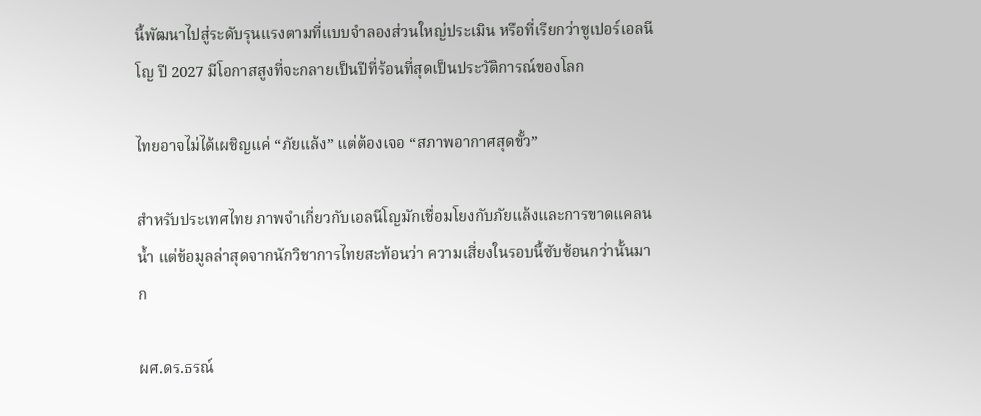นี้พัฒนาไปสู่ระดับรุนแรงตามที่แบบจำลองส่วนใหญ่ประเมิน หรือที่เรียกว่าซูเปอร์เอลนีโญ ปี 2027 มีโอกาสสูงที่จะกลายเป็นปีที่ร้อนที่สุดเป็นประวัติการณ์ของโลก

ไทยอาจไม่ได้เผชิญแค่ “ภัยแล้ง” แต่ต้องเจอ “สภาพอากาศสุดขั้ว”

สำหรับประเทศไทย ภาพจำเกี่ยวกับเอลนีโญมักเชื่อมโยงกับภัยแล้งและการขาดแคลนน้ำ แต่ข้อมูลล่าสุดจากนักวิชาการไทยสะท้อนว่า ความเสี่ยงในรอบนี้ซับซ้อนกว่านั้นมาก

ผศ.ดร.ธรณ์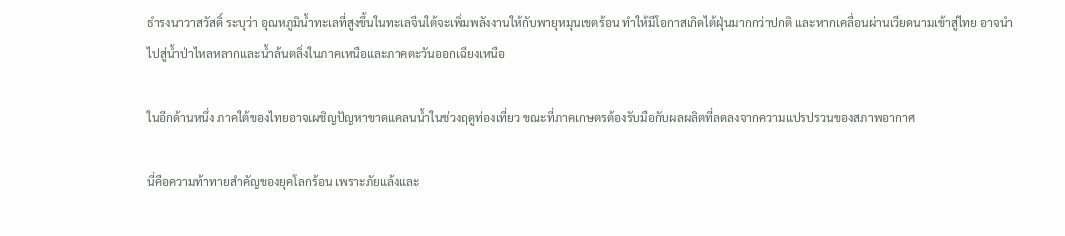ธำรงนาวาสวัสดิ์ ระบุว่า อุณหภูมิน้ำทะเลที่สูงขึ้นในทะเลจีนใต้จะเพิ่มพลังงานให้กับพายุหมุนเขตร้อน ทำให้มีโอกาสเกิดไต้ฝุ่นมากกว่าปกติ และหากเคลื่อนผ่านเวียดนามเข้าสู่ไทย อาจนำไปสู่น้ำป่าไหลหลากและน้ำล้นตลิ่งในภาคเหนือและภาคตะวันออกเฉียงเหนือ

ในอีกด้านหนึ่ง ภาคใต้ของไทยอาจเผชิญปัญหาขาดแคลนน้ำในช่วงฤดูท่องเที่ยว ขณะที่ภาคเกษตรต้องรับมือกับผลผลิตที่ลดลงจากความแปรปรวนของสภาพอากาศ

นี่คือความท้าทายสำคัญของยุคโลกร้อน เพราะภัยแล้งและ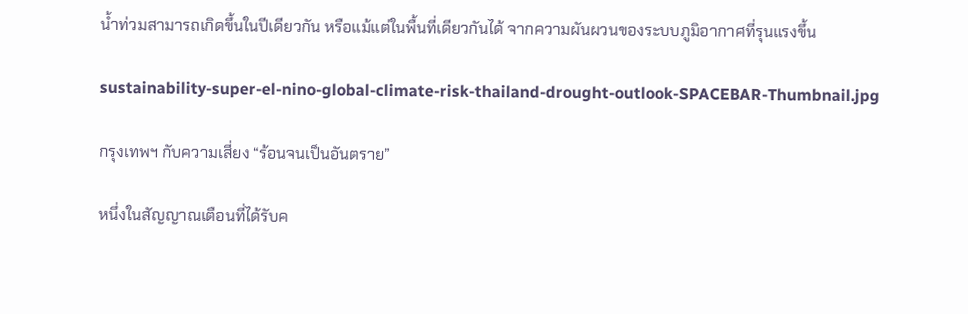น้ำท่วมสามารถเกิดขึ้นในปีเดียวกัน หรือแม้แต่ในพื้นที่เดียวกันได้ จากความผันผวนของระบบภูมิอากาศที่รุนแรงขึ้น

sustainability-super-el-nino-global-climate-risk-thailand-drought-outlook-SPACEBAR-Thumbnail.jpg

กรุงเทพฯ กับความเสี่ยง “ร้อนจนเป็นอันตราย”

หนึ่งในสัญญาณเตือนที่ได้รับค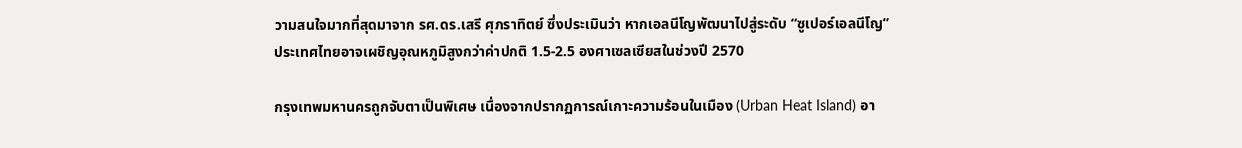วามสนใจมากที่สุดมาจาก รศ.ดร.เสรี ศุภราทิตย์ ซึ่งประเมินว่า หากเอลนีโญพัฒนาไปสู่ระดับ “ซูเปอร์เอลนีโญ” ประเทศไทยอาจเผชิญอุณหภูมิสูงกว่าค่าปกติ 1.5-2.5 องศาเซลเซียสในช่วงปี 2570

กรุงเทพมหานครถูกจับตาเป็นพิเศษ เนื่องจากปรากฏการณ์เกาะความร้อนในเมือง (Urban Heat Island) อา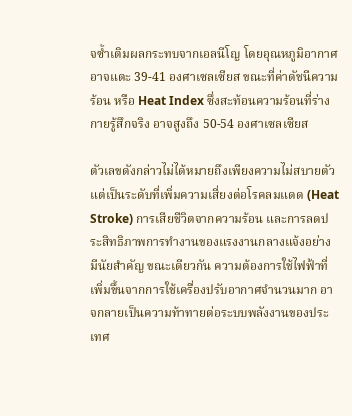จซ้ำเติมผลกระทบจากเอลนีโญ โดยอุณหภูมิอากาศอาจแตะ 39-41 องศาเซลเซียส ขณะที่ค่าดัชนีความร้อน หรือ Heat Index ซึ่งสะท้อนความร้อนที่ร่างกายรู้สึกจริง อาจสูงถึง 50-54 องศาเซลเซียส

ตัวเลขดังกล่าวไม่ได้หมายถึงเพียงความไม่สบายตัว แต่เป็นระดับที่เพิ่มความเสี่ยงต่อโรคลมแดด (Heat Stroke) การเสียชีวิตจากความร้อน และการลดประสิทธิภาพการทำงานของแรงงานกลางแจ้งอย่างมีนัยสำคัญ ขณะเดียวกัน ความต้องการใช้ไฟฟ้าที่เพิ่มขึ้นจากการใช้เครื่องปรับอากาศจำนวนมาก อาจกลายเป็นความท้าทายต่อระบบพลังงานของประเทศ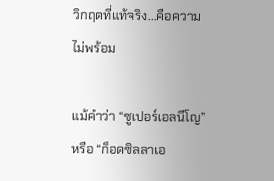วิกฤตที่แท้จริง...คือความไม่พร้อม

แม้คำว่า “ซูเปอร์เอลนีโญ” หรือ “ก็อดซิลลาเอ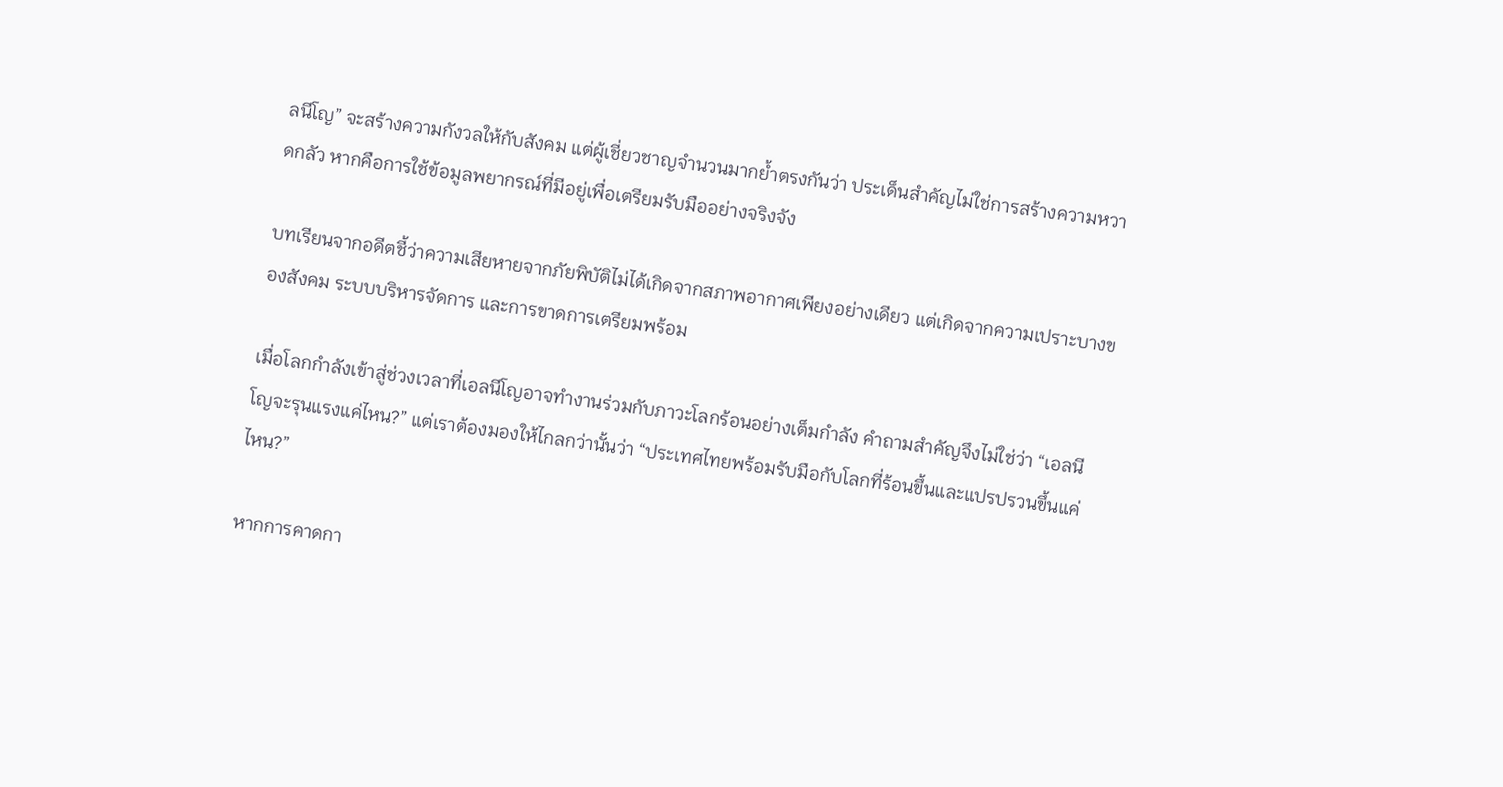ลนีโญ” จะสร้างความกังวลให้กับสังคม แต่ผู้เชี่ยวชาญจำนวนมากย้ำตรงกันว่า ประเด็นสำคัญไม่ใช่การสร้างความหวาดกลัว หากคือการใช้ข้อมูลพยากรณ์ที่มีอยู่เพื่อเตรียมรับมืออย่างจริงจัง

บทเรียนจากอดีตชี้ว่าความเสียหายจากภัยพิบัติไม่ได้เกิดจากสภาพอากาศเพียงอย่างเดียว แต่เกิดจากความเปราะบางของสังคม ระบบบริหารจัดการ และการขาดการเตรียมพร้อม

เมื่อโลกกำลังเข้าสู่ช่วงเวลาที่เอลนีโญอาจทำงานร่วมกับภาวะโลกร้อนอย่างเต็มกำลัง คำถามสำคัญจึงไม่ใช่ว่า “เอลนีโญจะรุนแรงแค่ไหน?” แต่เราต้องมองให้ไกลกว่านั้นว่า “ประเทศไทยพร้อมรับมือกับโลกที่ร้อนขึ้นและแปรปรวนขึ้นแค่ไหน?”

หากการคาดกา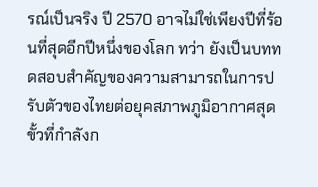รณ์เป็นจริง ปี 2570 อาจไม่ใช่เพียงปีที่ร้อนที่สุดอีกปีหนึ่งของโลก ทว่า ยังเป็นบททดสอบสำคัญของความสามารถในการปรับตัวของไทยต่อยุคสภาพภูมิอากาศสุดขั้วที่กำลังก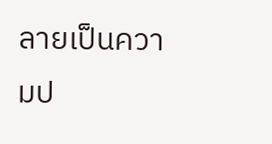ลายเป็นความป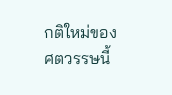กติใหม่ของศตวรรษนี้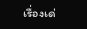เรื่องเด่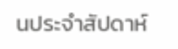นประจำสัปดาห์